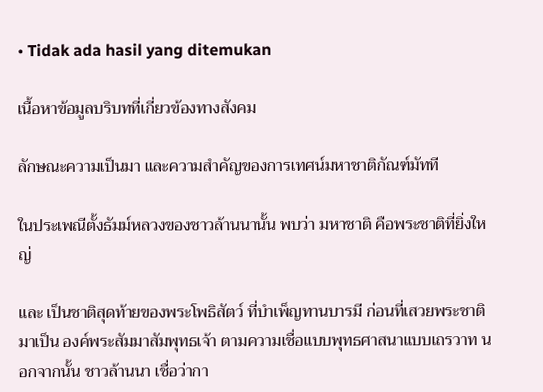• Tidak ada hasil yang ditemukan

เนื้อหาข้อมูลบริบทที่เกี่ยวข้องทางสังคม

ลักษณะความเป็นมา และความสำคัญของการเทศน์มหาชาติกัณฑ์มัทที

ในประเพณีตั้งธัมม์หลวงของชาวล้านนานั้น พบว่า มหาชาติ คือพระชาติที่ยิ่งใหญ่

และ เป็นชาติสุดท้ายของพระโพธิสัตว์ ที่บำเพ็ญทานบารมี ก่อนที่เสวยพระชาติมาเป็น องค์พระสัมมาสัมพุทธเจ้า ตามความเชื่อแบบพุทธศาสนาแบบเถรวาท นอกจากนั้น ชาวล้านนา เชื่อว่ากา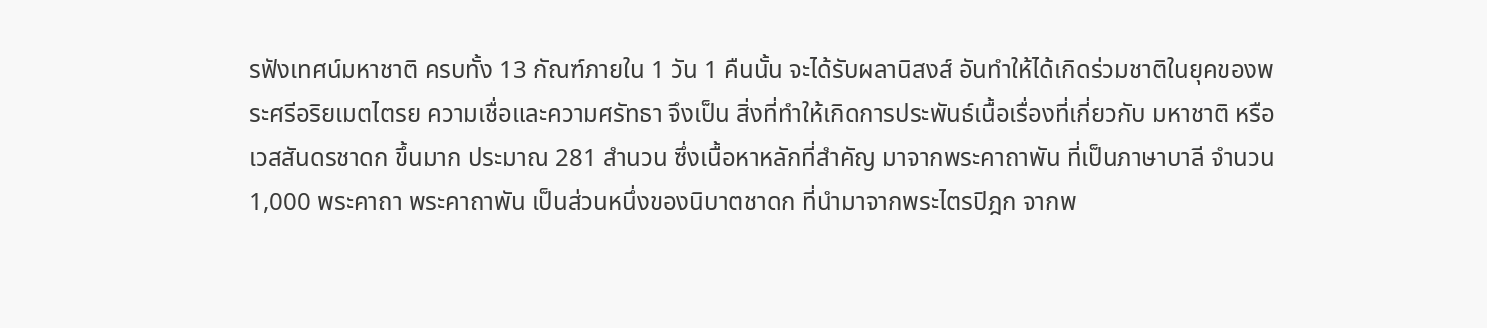รฟังเทศน์มหาชาติ ครบทั้ง 13 กัณฑ์ภายใน 1 วัน 1 คืนนั้น จะได้รับผลานิสงส์ อันทำให้ได้เกิดร่วมชาติในยุคของพระศรีอริยเมตไตรย ความเชื่อและความศรัทธา จึงเป็น สิ่งที่ทำให้เกิดการประพันธ์เนื้อเรื่องที่เกี่ยวกับ มหาชาติ หรือเวสสันดรชาดก ขึ้นมาก ประมาณ 281 สำนวน ซึ่งเนื้อหาหลักที่สำคัญ มาจากพระคาถาพัน ที่เป็นภาษาบาลี จำนวน 1,000 พระคาถา พระคาถาพัน เป็นส่วนหนึ่งของนิบาตชาดก ที่นำมาจากพระไตรปิฎก จากพ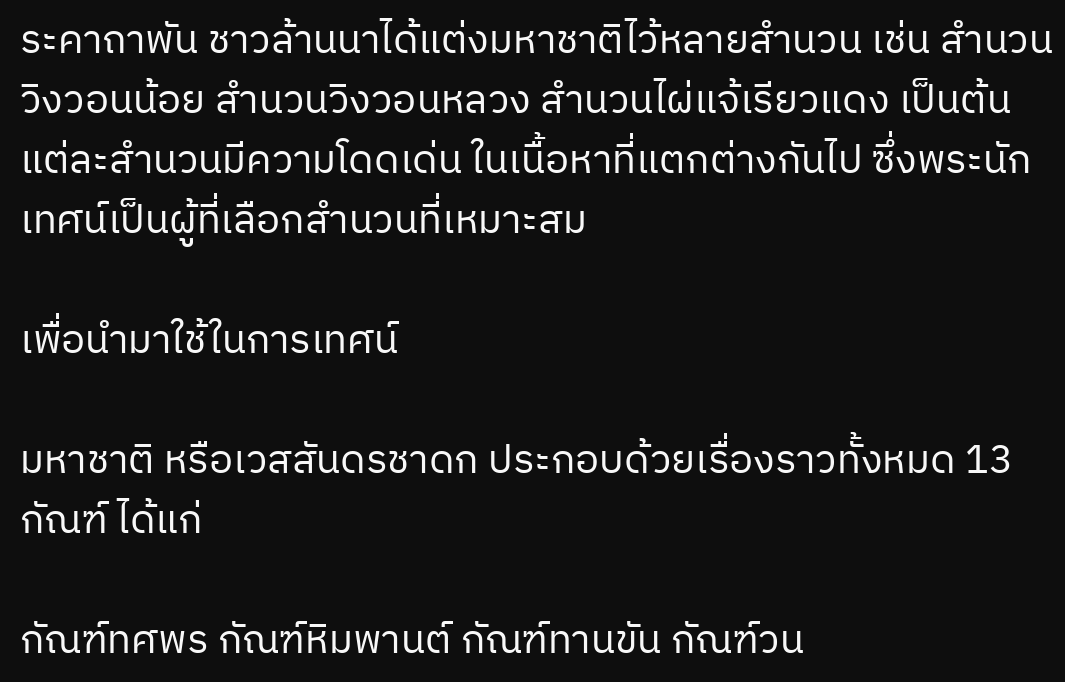ระคาถาพัน ชาวล้านนาได้แต่งมหาชาติไว้หลายสำนวน เช่น สำนวนวิงวอนน้อย สำนวนวิงวอนหลวง สำนวนไผ่แจ้เรียวแดง เป็นต้น แต่ละสำนวนมีความโดดเด่น ในเนื้อหาที่แตกต่างกันไป ซึ่งพระนักเทศน์เป็นผู้ที่เลือกสำนวนที่เหมาะสม

เพื่อนำมาใช้ในการเทศน์

มหาชาติ หรือเวสสันดรชาดก ประกอบด้วยเรื่องราวทั้งหมด 13 กัณฑ์ ได้แก่

กัณฑ์ทศพร กัณฑ์หิมพานต์ กัณฑ์ทานขัน กัณฑ์วน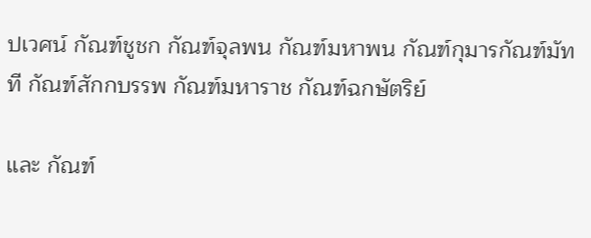ปเวศน์ กัณฑ์ชูชก กัณฑ์จุลพน กัณฑ์มหาพน กัณฑ์กุมารกัณฑ์มัทที กัณฑ์สักกบรรพ กัณฑ์มหาราช กัณฑ์ฉกษัตริย์

และ กัณฑ์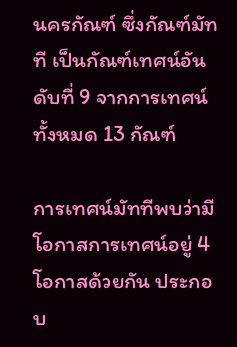นครกัณฑ์ ซึ่งกัณฑ์มัทที เป็นกัณฑ์เทศน์อันดับที่ 9 จากการเทศน์ทั้งหมด 13 กัณฑ์

การเทศน์มัททีพบว่ามีโอกาสการเทศน์อยู่ 4 โอกาสด้วยกัน ประกอบ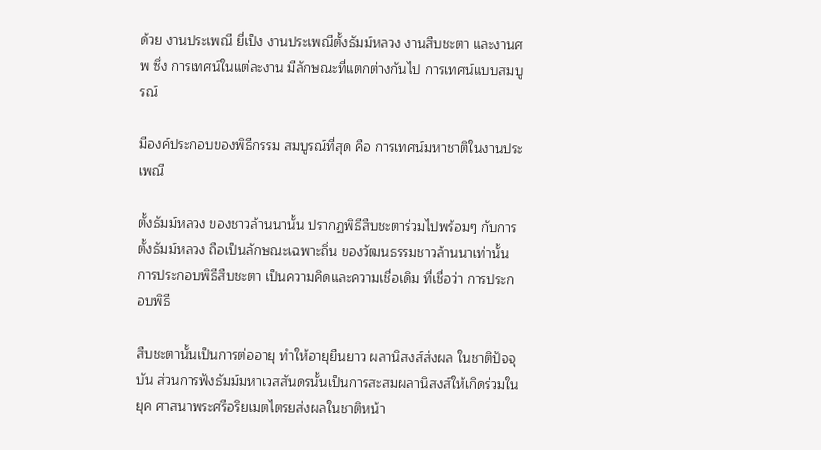ด้วย งานประเพณี ยี่เป็ง งานประเพณีตั้งธัมม์หลวง งานสืบชะตา และงานศพ ซึ่ง การเทศน์ในแต่ละงาน มีลักษณะที่แตกต่างกันไป การเทศน์แบบสมบูรณ์

มีองค์ประกอบของพิธีกรรม สมบูรณ์ที่สุด คือ การเทศน์มหาชาติในงานประเพณี

ตั้งธัมม์หลวง ของชาวล้านนานั้น ปรากฏพิธีสืบชะตาร่วมไปพร้อมๆ กับการ ตั้งธัมม์หลวง ถือเป็นลักษณะเฉพาะถิ่น ของวัฒนธรรมชาวล้านนาเท่านั้น การประกอบพิธีสืบชะตา เป็นความคิดและความเชื่อเดิม ที่เชื่อว่า การประกอบพิธี

สืบชะตานั้นเป็นการต่ออายุ ทำให้อายุยืนยาว ผลานิสงส์ส่งผล ในชาติปัจจุบัน ส่วนการฟังธัมม์มหาเวสสันดรนั้นเป็นการสะสมผลานิสงส์ให้เกิดร่วมในยุค ศาสนาพระศรีอริยเมตไตรยส่งผลในชาติหน้า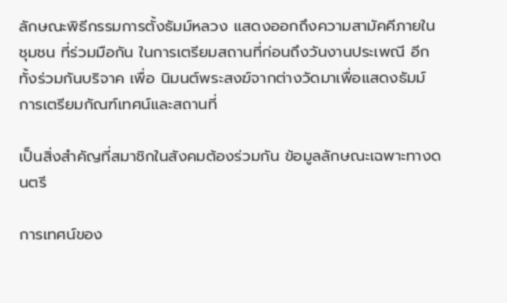ลักษณะพิธีกรรมการตั้งธัมม์หลวง แสดงออกถึงความสามัคคีภายในชุมชน ที่ร่วมมือกัน ในการเตรียมสถานที่ก่อนถึงวันงานประเพณี อีกทั้งร่วมกันบริจาค เพื่อ นิมนต์พระสงฆ์จากต่างวัดมาเพื่อแสดงธัมม์ การเตรียมกัณฑ์เทศน์และสถานที่

เป็นสิ่งสำคัญที่สมาชิกในสังคมต้องร่วมกัน ข้อมูลลักษณะเฉพาะทางดนตรี

การเทศน์ของ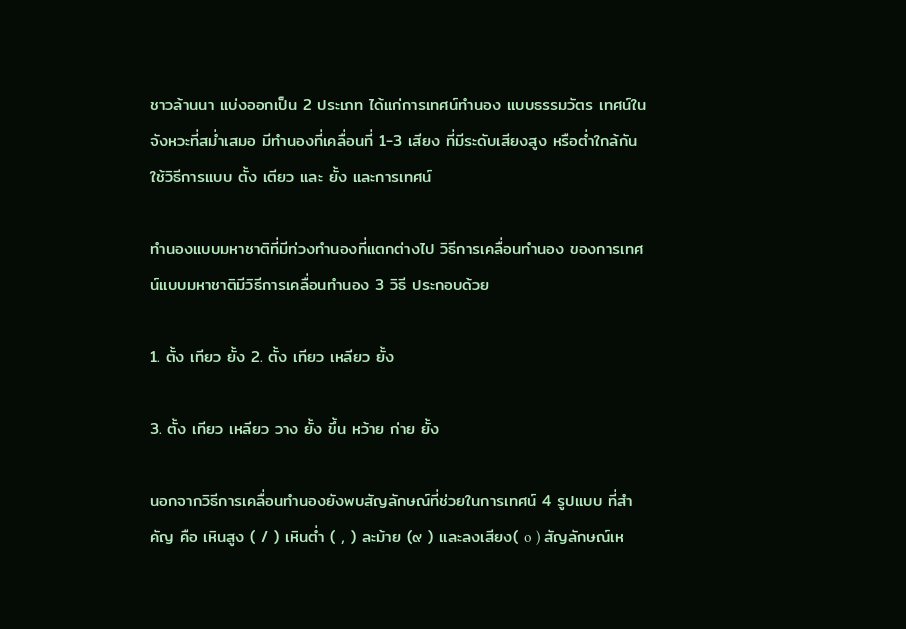ชาวล้านนา แบ่งออกเป็น 2 ประเภท ได้แก่การเทศน์ทำนอง แบบธรรมวัตร เทศน์ในจังหวะที่สม่ำเสมอ มีทำนองที่เคลื่อนที่ 1-3 เสียง ที่มีระดับเสียงสูง หรือต่ำใกล้กัน ใช้วิธีการแบบ ตั้ง เตียว และ ยั้ง และการเทศน์

ทำนองแบบมหาชาติที่มีท่วงทำนองที่แตกต่างไป วิธีการเคลื่อนทำนอง ของการเทศน์แบบมหาชาติมีวิธีการเคลื่อนทำนอง 3 วิธี ประกอบด้วย

1. ตั้ง เทียว ยั้ง 2. ตั้ง เทียว เหลียว ยั้ง

3. ตั้ง เทียว เหลียว วาง ยั้ง ขึ้น หว้าย ก่าย ยั้ง

นอกจากวิธีการเคลื่อนทำนองยังพบสัญลักษณ์ที่ช่วยในการเทศน์ 4 รูปแบบ ที่สำคัญ คือ เหินสูง ( / ) เหินต่ำ ( , ) ละม้าย (๙ ) และลงเสียง( o ) สัญลักษณ์เห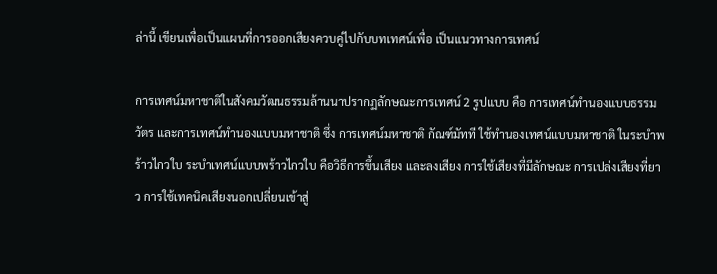ล่านี้ เขียนเพื่อเป็นแผนที่การออกเสียงควบคู่ไปกับบทเทศน์เพื่อ เป็นแนวทางการเทศน์

การเทศน์มหาชาติในสังคมวัฒนธรรมล้านนาปรากฏลักษณะการเทศน์ 2 รูปแบบ คือ การเทศน์ทำนองแบบธรรมวัตร และการเทศน์ทำนองแบบมหาชาติ ซึ่ง การเทศน์มหาชาติ กัณฑ์มัทที ใช้ทำนองเทศน์แบบมหาชาติ ในระบำพร้าวไกวใบ ระบำเทศน์แบบพร้าวไกวใบ คือวิธีการขึ้นเสียง และลงเสียง การใช้เสียงที่มีลักษณะ การเปล่งเสียงที่ยาว การใช้เทคนิคเสียงนอกเปลี่ยนเข้าสู่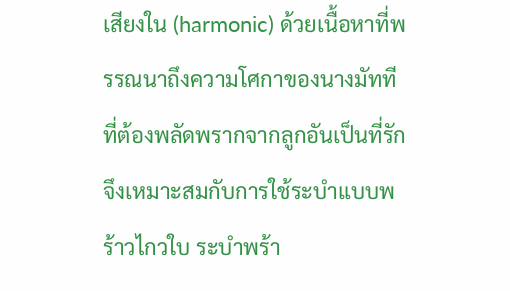เสียงใน (harmonic) ด้วยเนื้อหาที่พรรณนาถึงความโศกาของนางมัทที ที่ต้องพลัดพรากจากลูกอันเป็นที่รัก จึงเหมาะสมกับการใช้ระบำแบบพร้าวไกวใบ ระบำพร้า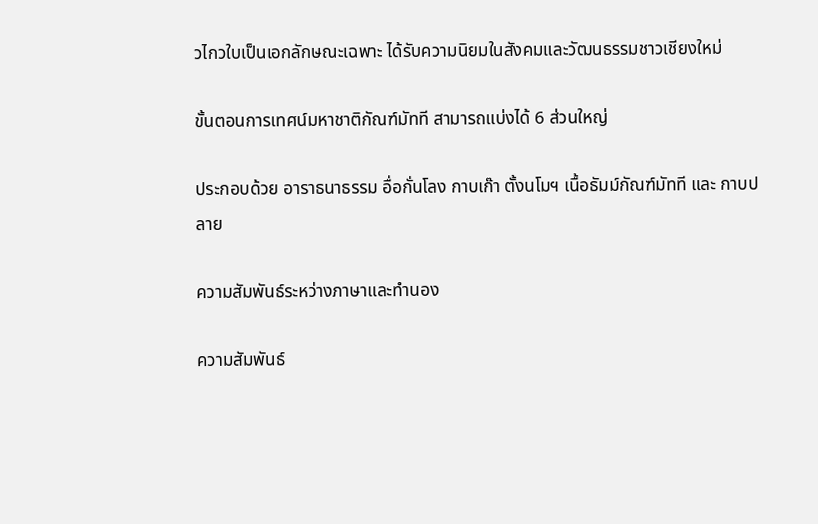วไกวใบเป็นเอกลักษณะเฉพาะ ได้รับความนิยมในสังคมและวัฒนธรรมชาวเชียงใหม่

ขั้นตอนการเทศน์มหาชาติกัณฑ์มัทที สามารถแบ่งได้ 6 ส่วนใหญ่

ประกอบด้วย อาราธนาธรรม อื่อกั่นโลง กาบเก๊า ตั้งนโมฯ เนื้อธัมม์กัณฑ์มัทที และ กาบปลาย

ความสัมพันธ์ระหว่างภาษาและทำนอง

ความสัมพันธ์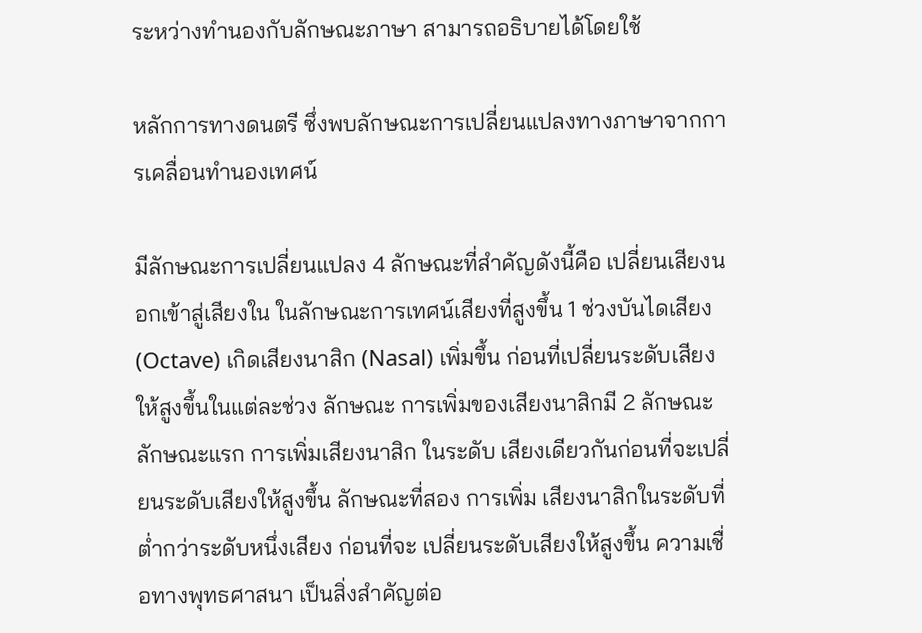ระหว่างทำนองกับลักษณะภาษา สามารถอธิบายได้โดยใช้

หลักการทางดนตรี ซึ่งพบลักษณะการเปลี่ยนแปลงทางภาษาจากการเคลื่อนทำนองเทศน์

มีลักษณะการเปลี่ยนแปลง 4 ลักษณะที่สำคัญดังนี้คือ เปลี่ยนเสียงนอกเข้าสู่เสียงใน ในลักษณะการเทศน์เสียงที่สูงขึ้น 1 ช่วงบันไดเสียง (Octave) เกิดเสียงนาสิก (Nasal) เพิ่มขึ้น ก่อนที่เปลี่ยนระดับเสียงให้สูงขึ้นในแต่ละช่วง ลักษณะ การเพิ่มของเสียงนาสิกมี 2 ลักษณะ ลักษณะแรก การเพิ่มเสียงนาสิก ในระดับ เสียงเดียวกันก่อนที่จะเปลี่ยนระดับเสียงให้สูงขึ้น ลักษณะที่สอง การเพิ่ม เสียงนาสิกในระดับที่ต่ำกว่าระดับหนึ่งเสียง ก่อนที่จะ เปลี่ยนระดับเสียงให้สูงขึ้น ความเชื่อทางพุทธศาสนา เป็นสิ่งสำคัญต่อ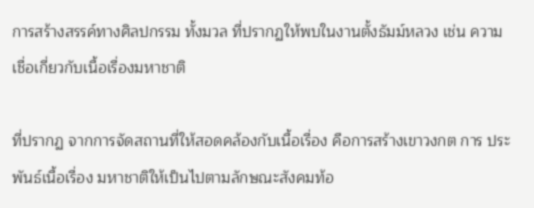การสร้างสรรค์ทางศิลปกรรม ทั้งมวล ที่ปรากฏให้พบในงานตั้งธัมม์หลวง เช่น ความเชื่อเกี่ยวกับเนื้อเรื่องมหาชาติ

ที่ปรากฏ จากการจัดสถานที่ให้สอดคล้องกับเนื้อเรื่อง คือการสร้างเขาวงกต การ ประพันธ์เนื้อเรื่อง มหาชาติให้เป็นไปตามลักษณะสังคมท้อ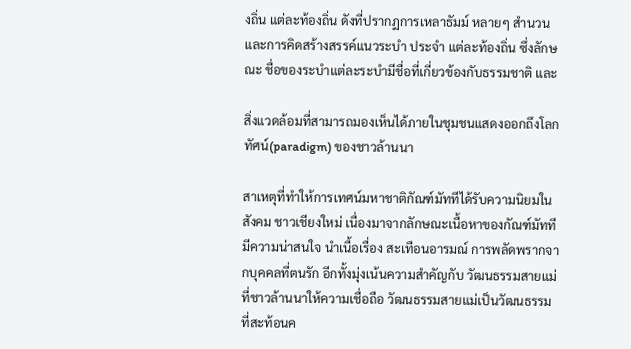งถิ่น แต่ละท้องถิ่น ดังที่ปรากฏการเหลาธัมม์ หลายๆ สำนวนและการคิดสร้างสรรค์แนวระบำ ประจำ แต่ละท้องถิ่น ซึ่งลักษณะ ชื่อของระบำแต่ละระบำมีชื่อที่เกี่ยวข้องกับธรรมชาติ และ

สิ่งแวดล้อมที่สามารถมองเห็นได้ภายในชุมชนแสดงออกถึงโลกทัศน์(paradigm) ของชาวล้านนา

สาเหตุที่ทำให้การเทศน์มหาชาติกัณฑ์มัททีได้รับความนิยมในสังคม ชาวเชียงใหม่ เนื่องมาจากลักษณะเนื้อหาของกัณฑ์มัททีมีความน่าสนใจ นำเนื้อเรื่อง สะเทือนอารมณ์ การพลัดพรากจากบุคคลที่ตนรัก อีกทั้งมุ่งเน้นความสำคัญกับ วัฒนธรรมสายแม่ ที่ชาวล้านนาให้ความเชื่อถือ วัฒนธรรมสายแม่เป็นวัฒนธรรม ที่สะท้อนค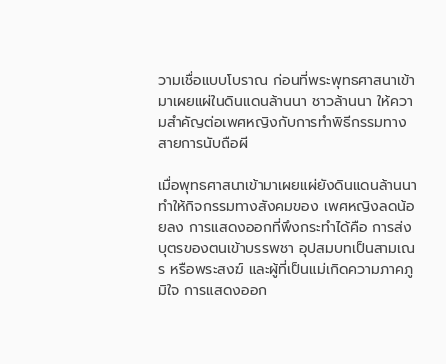วามเชื่อแบบโบราณ ก่อนที่พระพุทธศาสนาเข้ามาเผยแผ่ในดินแดนล้านนา ชาวล้านนา ให้ความสำคัญต่อเพศหญิงกับการทำพิธีกรรมทางสายการนับถือผี

เมื่อพุทธศาสนาเข้ามาเผยแผ่ยังดินแดนล้านนา ทำให้กิจกรรมทางสังคมของ เพศหญิงลดน้อยลง การแสดงออกที่พึงกระทำได้คือ การส่งบุตรของตนเข้าบรรพชา อุปสมบทเป็นสามเณร หรือพระสงฆ์ และผู้ที่เป็นแม่เกิดความภาคภูมิใจ การแสดงออก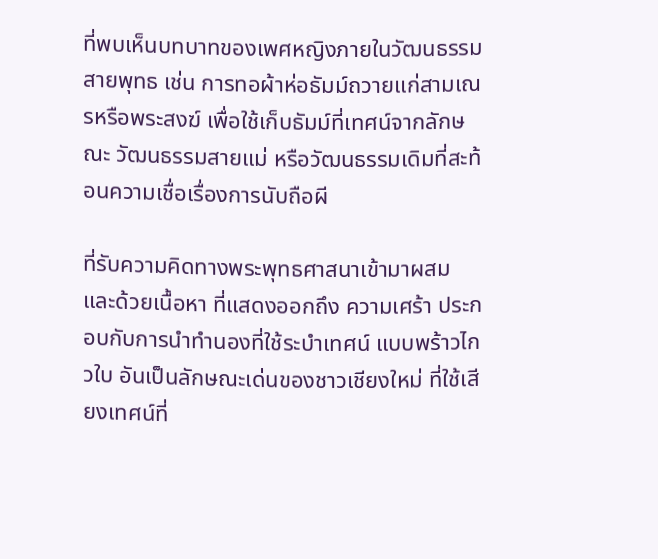ที่พบเห็นบทบาทของเพศหญิงภายในวัฒนธรรมสายพุทธ เช่น การทอผ้าห่อธัมม์ถวายแก่สามเณรหรือพระสงฆ์ เพื่อใช้เก็บธัมม์ที่เทศน์จากลักษณะ วัฒนธรรมสายแม่ หรือวัฒนธรรมเดิมที่สะท้อนความเชื่อเรื่องการนับถือผี

ที่รับความคิดทางพระพุทธศาสนาเข้ามาผสม และด้วยเนื้อหา ที่แสดงออกถึง ความเศร้า ประกอบกับการนำทำนองที่ใช้ระบำเทศน์ แบบพร้าวไกวใบ อันเป็นลักษณะเด่นของชาวเชียงใหม่ ที่ใช้เสียงเทศน์ที่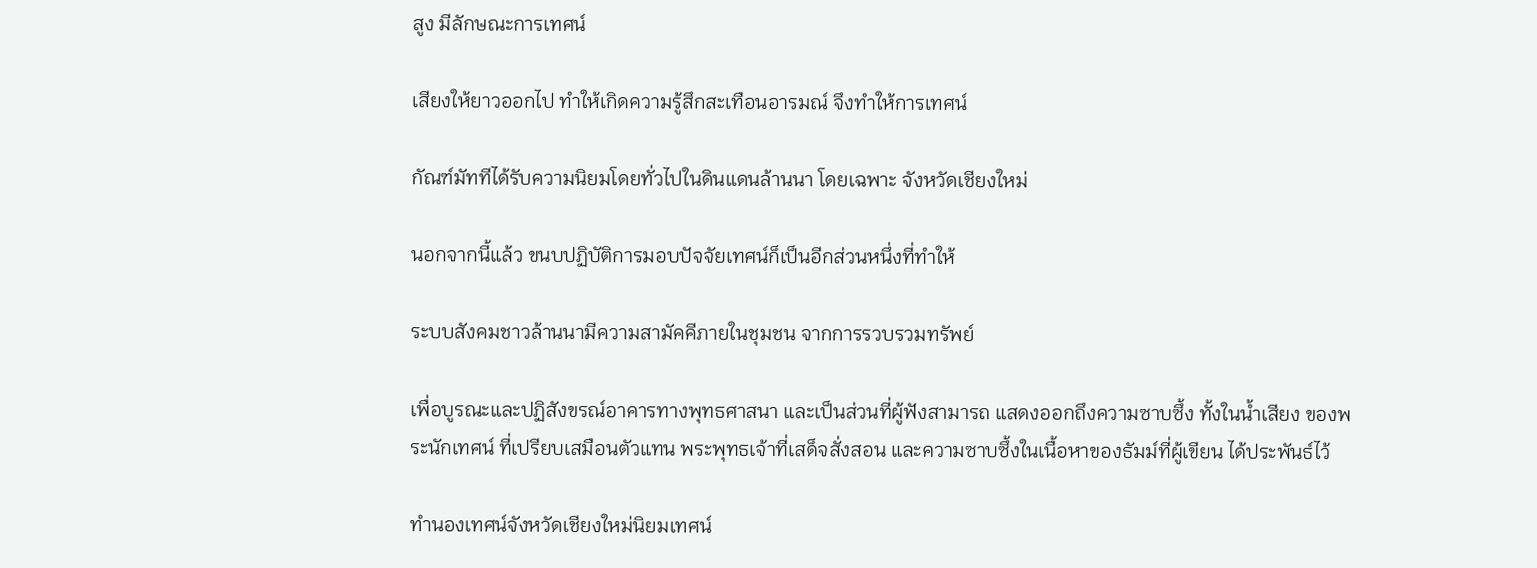สูง มีลักษณะการเทศน์

เสียงให้ยาวออกไป ทำให้เกิดความรู้สึกสะเทือนอารมณ์ จึงทำให้การเทศน์

กัณฑ์มัททีได้รับความนิยมโดยทั่วไปในดินแดนล้านนา โดยเฉพาะ จังหวัดเชียงใหม่

นอกจากนี้แล้ว ขนบปฏิบัติการมอบปัจจัยเทศน์ก็เป็นอีกส่วนหนึ่งที่ทำให้

ระบบสังคมชาวล้านนามีความสามัคคีภายในชุมชน จากการรวบรวมทรัพย์

เพื่อบูรณะและปฏิสังขรณ์อาคารทางพุทธศาสนา และเป็นส่วนที่ผู้ฟังสามารถ แสดงออกถึงความซาบซึ้ง ทั้งในน้ำเสียง ของพระนักเทศน์ ที่เปรียบเสมือนตัวแทน พระพุทธเจ้าที่เสด็จสั่งสอน และความซาบซึ้งในเนื้อหาของธัมม์ที่ผู้เขียน ได้ประพันธ์ไว้

ทำนองเทศน์จังหวัดเชียงใหม่นิยมเทศน์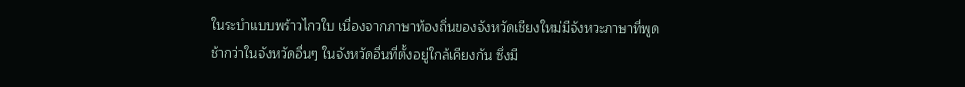ในระบำแบบพร้าวไกวใบ เนื่องจากภาษาท้องถิ่นของจังหวัดเชียงใหม่มีจังหวะภาษาที่พูดช้ากว่าในจังหวัดอื่นๆ ในจังหวัดอื่นที่ตั้งอยู่ใกล้เคียงกัน ซึ่งมี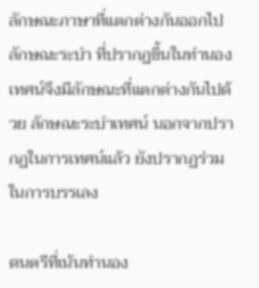ลักษณะภาษาที่แตกต่างกันออกไป ลักษณะระบำ ที่ปรากฏขึ้นในทำนองเทศน์จึงมีลักษณะที่แตกต่างกันไปด้วย ลักษณะระบำเทศน์ นอกจากปรากฏในการเทศน์แล้ว ยังปรากฏร่วมในการบรรเลง

ดนตรีที่เน้นทำนอง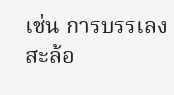เช่น การบรรเลงสะล้อ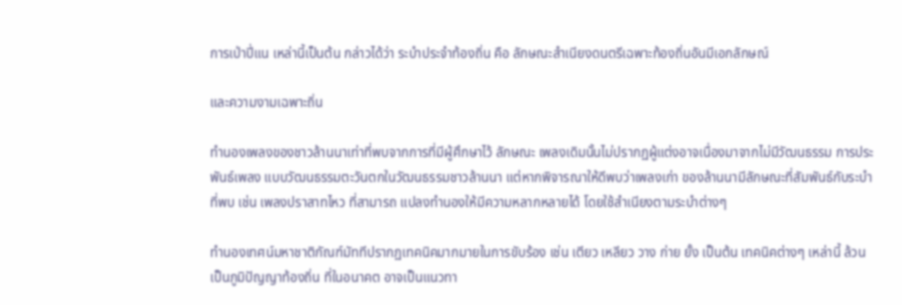การเป่าปี่แน เหล่านี้เป็นต้น กล่าวได้ว่า ระบำประจำท้องถิ่น คือ ลักษณะสำเนียงดนตรีเฉพาะท้องถิ่นอันมีเอกลักษณ์

และความงามเฉพาะถิ่น

ทำนองเพลงของชาวล้านนาเท่าที่พบจากการที่มีผู้ศึกษาไว้ ลักษณะ เพลงเดิมนั้นไม่ปรากฏผู้แต่งอาจเนื่องมาจากไม่มีวัฒนธรรม การประพันธ์เพลง แบบวัฒนธรรมตะวันตกในวัฒนธรรมชาวล้านนา แต่หากพิจารณาให้ดีพบว่าเพลงเก่า ของล้านนามีลักษณะที่สัมพันธ์กับระบำที่พบ เช่น เพลงปราสาทไหว ที่สามารถ แปลงทำนองให้มีความหลากหลายได้ โดยใช้สำเนียงตามระบำต่างๆ

ทำนองเทศน์มหาชาติกัณฑ์มัททีปรากฏเทคนิคมากมายในการขับร้อง เช่น เตียว เหลียว วาง ก่าย ยั้ง เป็นต้น เทคนิคต่างๆ เหล่านี้ ล้วนเป็นภูมิปัญญาท้องถิ่น ที่ในอนาคต อาจเป็นแนวทา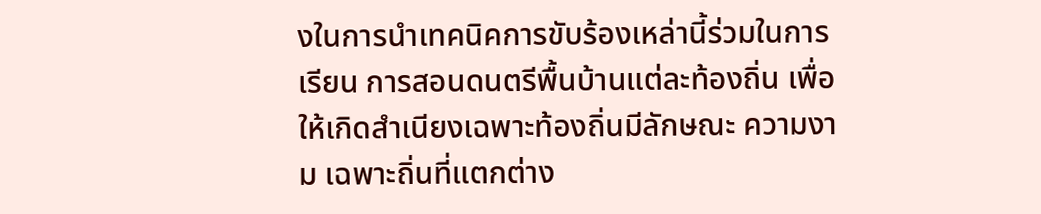งในการนำเทคนิคการขับร้องเหล่านี้ร่วมในการเรียน การสอนดนตรีพื้นบ้านแต่ละท้องถิ่น เพื่อให้เกิดสำเนียงเฉพาะท้องถิ่นมีลักษณะ ความงาม เฉพาะถิ่นที่แตกต่าง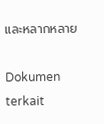และหลากหลาย

Dokumen terkait